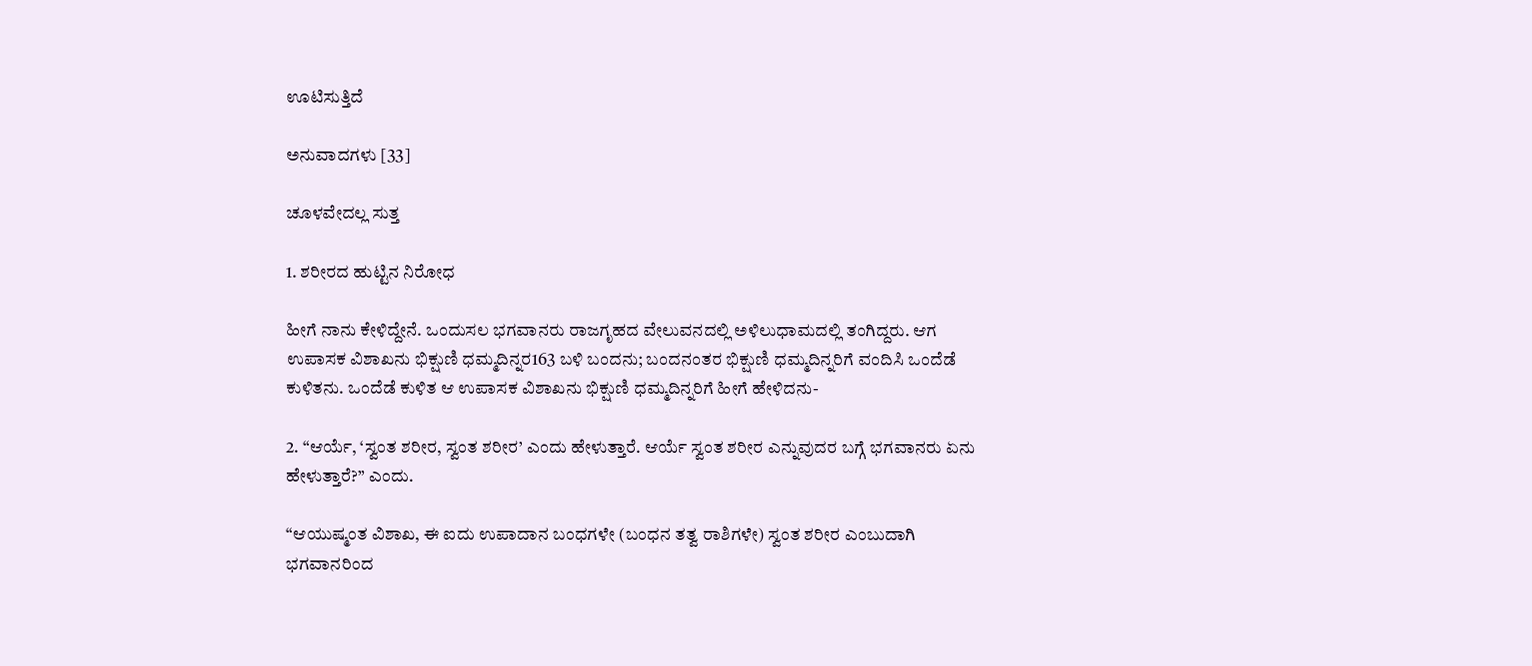ಊಟಿಸುತ್ತಿದೆ

ಅನುವಾದಗಳು [33]

ಚೂಳವೇದಲ್ಲ ಸುತ್ತ

1. ಶರೀರದ ಹುಟ್ಟಿನ ನಿರೋಧ

ಹೀಗೆ ನಾನು ಕೇಳಿದ್ದೇನೆ. ಒಂದುಸಲ ಭಗವಾನರು ರಾಜಗೃಹದ ವೇಲುವನದಲ್ಲಿ ಅಳಿಲುಧಾಮದಲ್ಲಿ ತಂಗಿದ್ದರು. ಆಗ ಉಪಾಸಕ ವಿಶಾಖನು ಭಿಕ್ಷುಣಿ ಧಮ್ಮದಿನ್ನರ163 ಬಳಿ ಬಂದನು; ಬಂದನಂತರ ಭಿಕ್ಷುಣಿ ಧಮ್ಮದಿನ್ನರಿಗೆ ವಂದಿಸಿ ಒಂದೆಡೆ ಕುಳಿತನು. ಒಂದೆಡೆ ಕುಳಿತ ಆ ಉಪಾಸಕ ವಿಶಾಖನು ಭಿಕ್ಷುಣಿ ಧಮ್ಮದಿನ್ನರಿಗೆ ಹೀಗೆ ಹೇಳಿದನು-

2. “ಆರ್ಯೆ, ‘ಸ್ವಂತ ಶರೀರ, ಸ್ವಂತ ಶರೀರ’ ಎಂದು ಹೇಳುತ್ತಾರೆ. ಆರ್ಯೆ ಸ್ವಂತ ಶರೀರ ಎನ್ನುವುದರ ಬಗ್ಗೆ ಭಗವಾನರು ಏನು ಹೇಳುತ್ತಾರೆ?” ಎಂದು.

“ಆಯುಷ್ಮಂತ ವಿಶಾಖ, ಈ ಐದು ಉಪಾದಾನ ಬಂಧಗಳೇ (ಬಂಧನ ತತ್ವ ರಾಶಿಗಳೇ) ಸ್ವಂತ ಶರೀರ ಎಂಬುದಾಗಿ ಭಗವಾನರಿಂದ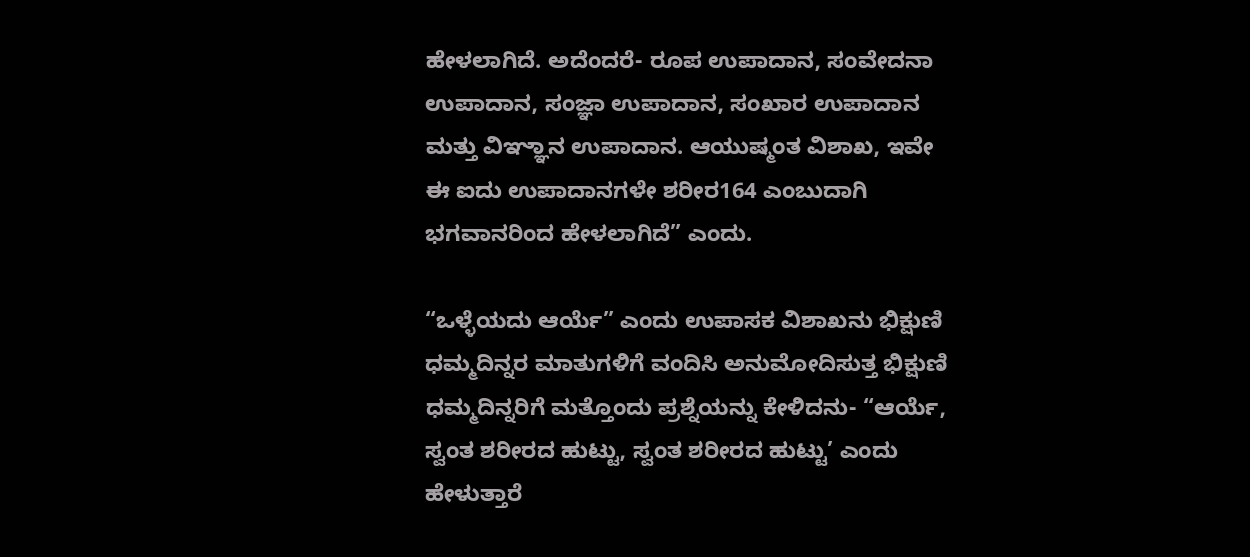ಹೇಳಲಾಗಿದೆ. ಅದೆಂದರೆ- ರೂಪ ಉಪಾದಾನ, ಸಂವೇದನಾ ಉಪಾದಾನ, ಸಂಜ್ಞಾ ಉಪಾದಾನ, ಸಂಖಾರ ಉಪಾದಾನ ಮತ್ತು ವಿಞ್ಞಾನ ಉಪಾದಾನ. ಆಯುಷ್ಮಂತ ವಿಶಾಖ, ಇವೇ ಈ ಐದು ಉಪಾದಾನಗಳೇ ಶರೀರ164 ಎಂಬುದಾಗಿ ಭಗವಾನರಿಂದ ಹೇಳಲಾಗಿದೆ” ಎಂದು.

“ಒಳ್ಳೆಯದು ಆರ್ಯೆ” ಎಂದು ಉಪಾಸಕ ವಿಶಾಖನು ಭಿಕ್ಷುಣಿ ಧಮ್ಮದಿನ್ನರ ಮಾತುಗಳಿಗೆ ವಂದಿಸಿ ಅನುಮೋದಿಸುತ್ತ ಭಿಕ್ಷುಣಿ ಧಮ್ಮದಿನ್ನರಿಗೆ ಮತ್ತೊಂದು ಪ್ರಶ್ನೆಯನ್ನು ಕೇಳಿದನು- “ಆರ್ಯೆ, ಸ್ವಂತ ಶರೀರದ ಹುಟ್ಟು, ಸ್ವಂತ ಶರೀರದ ಹುಟ್ಟು’ ಎಂದು ಹೇಳುತ್ತಾರೆ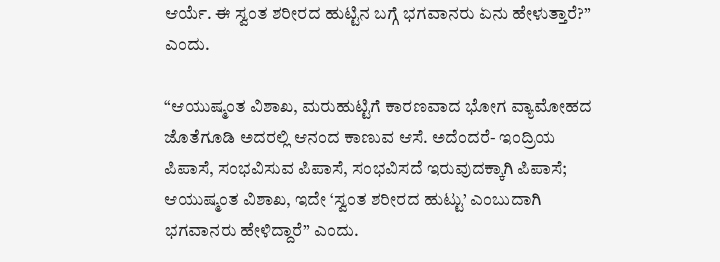ಆರ್ಯೆ. ಈ ಸ್ವಂತ ಶರೀರದ ಹುಟ್ಟಿನ ಬಗ್ಗೆ ಭಗವಾನರು ಏನು ಹೇಳುತ್ತಾರೆ?” ಎಂದು.

“ಆಯುಷ್ಮಂತ ವಿಶಾಖ, ಮರುಹುಟ್ಟಿಗೆ ಕಾರಣವಾದ ಭೋಗ ವ್ಯಾಮೋಹದ ಜೊತೆಗೂಡಿ ಅದರಲ್ಲಿ ಆನಂದ ಕಾಣುವ ಆಸೆ. ಅದೆಂದರೆ- ಇಂದ್ರಿಯ ಪಿಪಾಸೆ, ಸಂಭವಿಸುವ ಪಿಪಾಸೆ, ಸಂಭವಿಸದೆ ಇರುವುದಕ್ಕಾಗಿ ಪಿಪಾಸೆ; ಆಯುಷ್ಮಂತ ವಿಶಾಖ, ಇದೇ ‘ಸ್ವಂತ ಶರೀರದ ಹುಟ್ಟು’ ಎಂಬುದಾಗಿ ಭಗವಾನರು ಹೇಳಿದ್ದಾರೆ” ಎಂದು.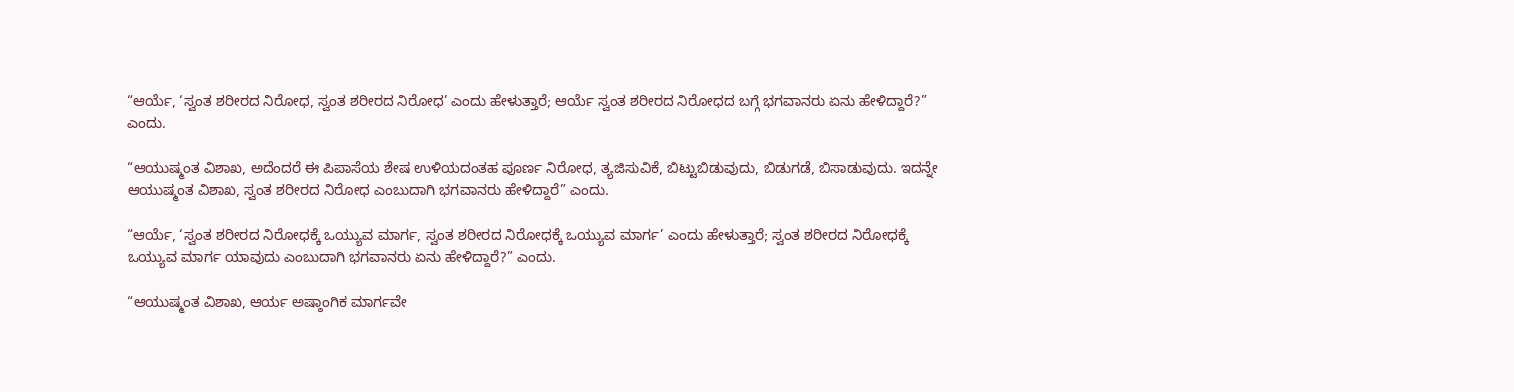“ಆರ್ಯೆ, ‘ಸ್ವಂತ ಶರೀರದ ನಿರೋಧ, ಸ್ವಂತ ಶರೀರದ ನಿರೋಧ’ ಎಂದು ಹೇಳುತ್ತಾರೆ; ಆರ್ಯೆ ಸ್ವಂತ ಶರೀರದ ನಿರೋಧದ ಬಗ್ಗೆ ಭಗವಾನರು ಏನು ಹೇಳಿದ್ದಾರೆ?” ಎಂದು.

“ಆಯುಷ್ಮಂತ ವಿಶಾಖ, ಅದೆಂದರೆ ಈ ಪಿಪಾಸೆಯ ಶೇಷ ಉಳಿಯದಂತಹ ಪೂರ್ಣ ನಿರೋಧ, ತ್ಯಜಿಸುವಿಕೆ, ಬಿಟ್ಟುಬಿಡುವುದು, ಬಿಡುಗಡೆ, ಬಿಸಾಡುವುದು. ಇದನ್ನೇ ಆಯುಷ್ಮಂತ ವಿಶಾಖ, ಸ್ವಂತ ಶರೀರದ ನಿರೋಧ ಎಂಬುದಾಗಿ ಭಗವಾನರು ಹೇಳಿದ್ದಾರೆ” ಎಂದು.

“ಆರ್ಯೆ, ‘ಸ್ವಂತ ಶರೀರದ ನಿರೋಧಕ್ಕೆ ಒಯ್ಯುವ ಮಾರ್ಗ, ಸ್ವಂತ ಶರೀರದ ನಿರೋಧಕ್ಕೆ ಒಯ್ಯುವ ಮಾರ್ಗ’ ಎಂದು ಹೇಳುತ್ತಾರೆ; ಸ್ವಂತ ಶರೀರದ ನಿರೋಧಕ್ಕೆ ಒಯ್ಯುವ ಮಾರ್ಗ ಯಾವುದು ಎಂಬುದಾಗಿ ಭಗವಾನರು ಏನು ಹೇಳಿದ್ದಾರೆ?” ಎಂದು.

“ಆಯುಷ್ಮಂತ ವಿಶಾಖ, ಆರ್ಯ ಅಷ್ಠಾಂಗಿಕ ಮಾರ್ಗವೇ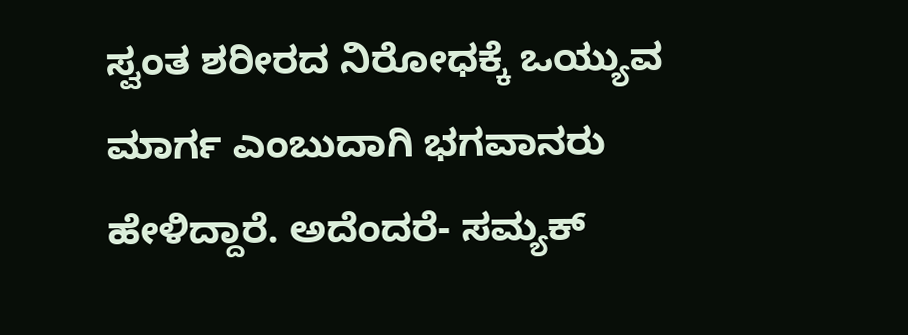ಸ್ವಂತ ಶರೀರದ ನಿರೋಧಕ್ಕೆ ಒಯ್ಯುವ ಮಾರ್ಗ ಎಂಬುದಾಗಿ ಭಗವಾನರು ಹೇಳಿದ್ದಾರೆ. ಅದೆಂದರೆ- ಸಮ್ಯಕ್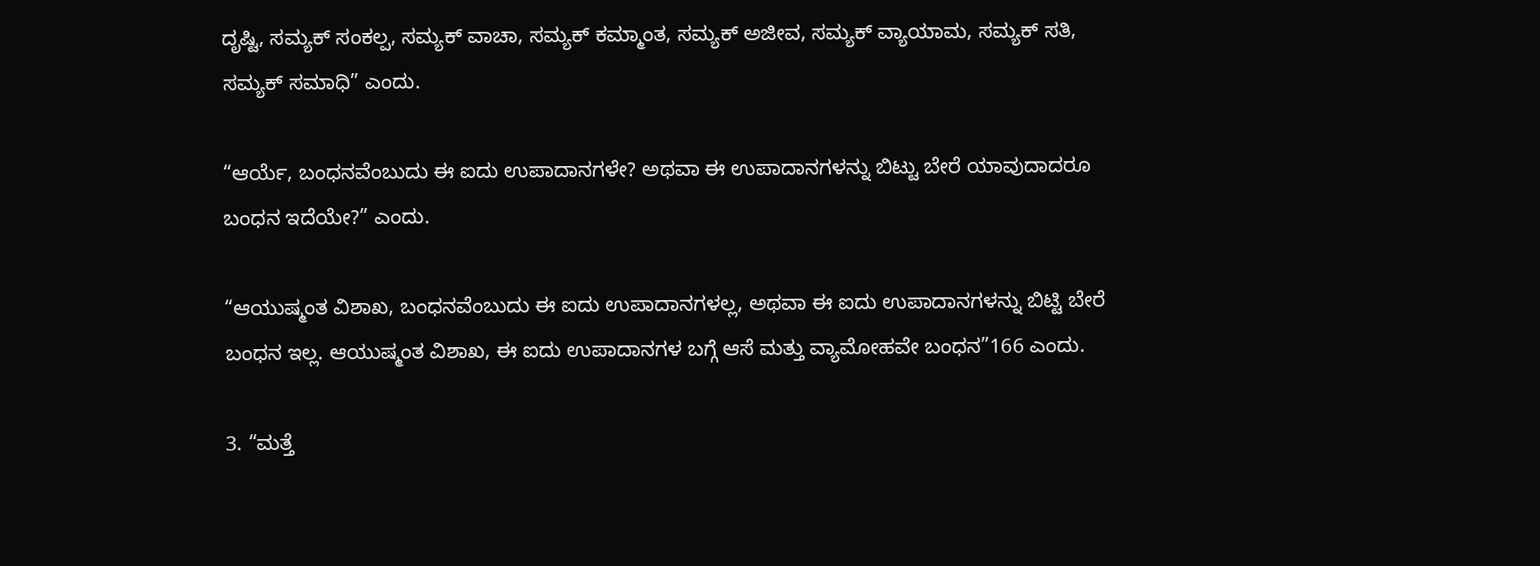ದೃಷ್ಟಿ, ಸಮ್ಯಕ್ ಸಂಕಲ್ಪ, ಸಮ್ಯಕ್ ವಾಚಾ, ಸಮ್ಯಕ್ ಕಮ್ಮಾಂತ, ಸಮ್ಯಕ್ ಅಜೀವ, ಸಮ್ಯಕ್ ವ್ಯಾಯಾಮ, ಸಮ್ಯಕ್ ಸತಿ, ಸಮ್ಯಕ್ ಸಮಾಧಿ” ಎಂದು.

“ಆರ್ಯೆ, ಬಂಧನವೆಂಬುದು ಈ ಐದು ಉಪಾದಾನಗಳೇ? ಅಥವಾ ಈ ಉಪಾದಾನಗಳನ್ನು ಬಿಟ್ಟು ಬೇರೆ ಯಾವುದಾದರೂ ಬಂಧನ ಇದೆಯೇ?” ಎಂದು.

“ಆಯುಷ್ಮಂತ ವಿಶಾಖ, ಬಂಧನವೆಂಬುದು ಈ ಐದು ಉಪಾದಾನಗಳಲ್ಲ, ಅಥವಾ ಈ ಐದು ಉಪಾದಾನಗಳನ್ನು ಬಿಟ್ಟಿ ಬೇರೆ ಬಂಧನ ಇಲ್ಲ. ಆಯುಷ್ಮಂತ ವಿಶಾಖ, ಈ ಐದು ಉಪಾದಾನಗಳ ಬಗ್ಗೆ ಆಸೆ ಮತ್ತು ವ್ಯಾಮೋಹವೇ ಬಂಧನ”166 ಎಂದು.

3. “ಮತ್ತೆ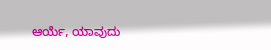ಆರ್ಯೆ, ಯಾವುದು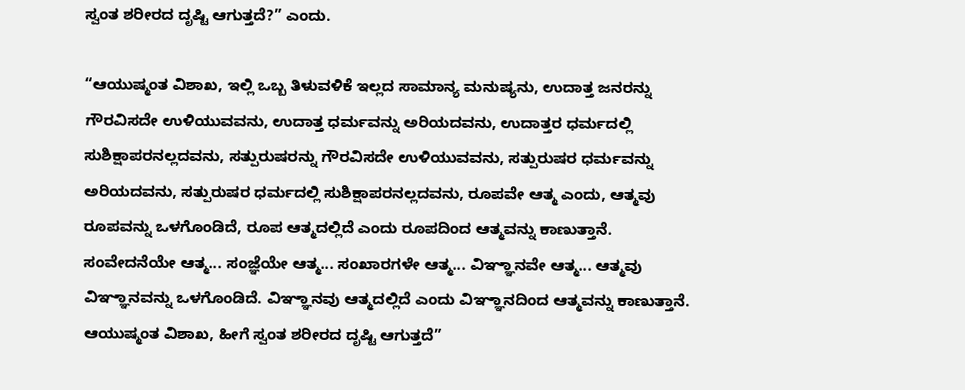ಸ್ವಂತ ಶರೀರದ ದೃಷ್ಟಿ ಆಗುತ್ತದೆ?” ಎಂದು.

“ಆಯುಷ್ಮಂತ ವಿಶಾಖ, ಇಲ್ಲಿ ಒಬ್ಬ ತಿಳುವಳಿಕೆ ಇಲ್ಲದ ಸಾಮಾನ್ಯ ಮನುಷ್ಯನು, ಉದಾತ್ತ ಜನರನ್ನು ಗೌರವಿಸದೇ ಉಳಿಯುವವನು, ಉದಾತ್ತ ಧರ್ಮವನ್ನು ಅರಿಯದವನು, ಉದಾತ್ತರ ಧರ್ಮದಲ್ಲಿ ಸುಶಿಕ್ಷಾಪರನಲ್ಲದವನು, ಸತ್ಪುರುಷರನ್ನು ಗೌರವಿಸದೇ ಉಳಿಯುವವನು, ಸತ್ಪುರುಷರ ಧರ್ಮವನ್ನು ಅರಿಯದವನು, ಸತ್ಪುರುಷರ ಧರ್ಮದಲ್ಲಿ ಸುಶಿಕ್ಷಾಪರನಲ್ಲದವನು, ರೂಪವೇ ಆತ್ಮ ಎಂದು, ಆತ್ಮವು ರೂಪವನ್ನು ಒಳಗೊಂಡಿದೆ, ರೂಪ ಆತ್ಮದಲ್ಲಿದೆ ಎಂದು ರೂಪದಿಂದ ಆತ್ಮವನ್ನು ಕಾಣುತ್ತಾನೆ. ಸಂವೇದನೆಯೇ ಆತ್ಮ... ಸಂಜ್ಞೆಯೇ ಆತ್ಮ... ಸಂಖಾರಗಳೇ ಆತ್ಮ... ವಿಞ್ಞಾನವೇ ಆತ್ಮ... ಆತ್ಮವು ವಿಞ್ಞಾನವನ್ನು ಒಳಗೊಂಡಿದೆ. ವಿಞ್ಞಾನವು ಆತ್ಮದಲ್ಲಿದೆ ಎಂದು ವಿಞ್ಞಾನದಿಂದ ಆತ್ಮವನ್ನು ಕಾಣುತ್ತಾನೆ. ಆಯುಷ್ಮಂತ ವಿಶಾಖ, ಹೀಗೆ ಸ್ವಂತ ಶರೀರದ ದೃಷ್ಟಿ ಆಗುತ್ತದೆ”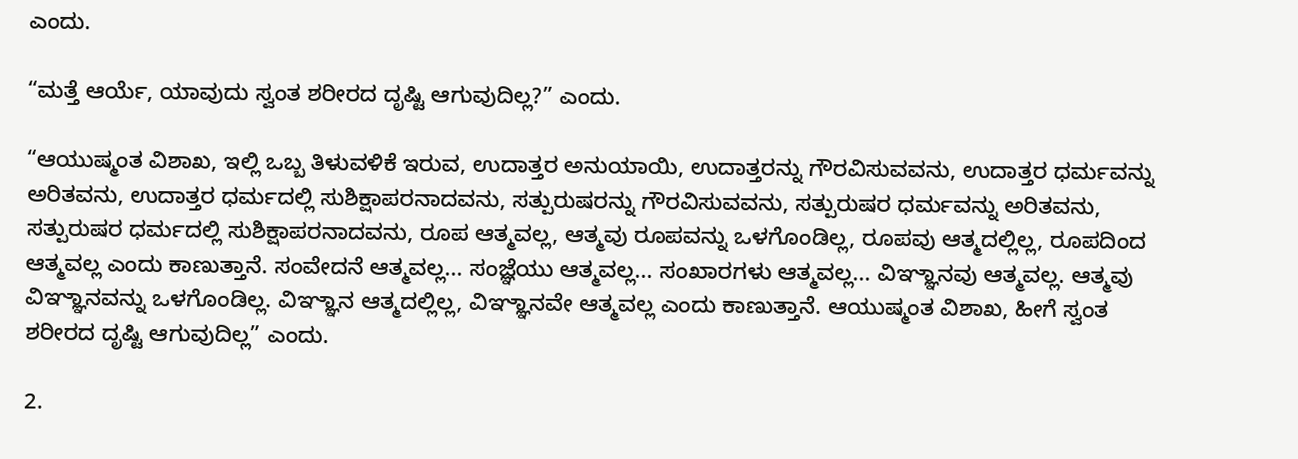ಎಂದು.

“ಮತ್ತೆ ಆರ್ಯೆ, ಯಾವುದು ಸ್ವಂತ ಶರೀರದ ದೃಷ್ಟಿ ಆಗುವುದಿಲ್ಲ?” ಎಂದು.

“ಆಯುಷ್ಮಂತ ವಿಶಾಖ, ಇಲ್ಲಿ ಒಬ್ಬ ತಿಳುವಳಿಕೆ ಇರುವ, ಉದಾತ್ತರ ಅನುಯಾಯಿ, ಉದಾತ್ತರನ್ನು ಗೌರವಿಸುವವನು, ಉದಾತ್ತರ ಧರ್ಮವನ್ನು ಅರಿತವನು, ಉದಾತ್ತರ ಧರ್ಮದಲ್ಲಿ ಸುಶಿಕ್ಷಾಪರನಾದವನು, ಸತ್ಪುರುಷರನ್ನು ಗೌರವಿಸುವವನು, ಸತ್ಪುರುಷರ ಧರ್ಮವನ್ನು ಅರಿತವನು, ಸತ್ಪುರುಷರ ಧರ್ಮದಲ್ಲಿ ಸುಶಿಕ್ಷಾಪರನಾದವನು, ರೂಪ ಆತ್ಮವಲ್ಲ, ಆತ್ಮವು ರೂಪವನ್ನು ಒಳಗೊಂಡಿಲ್ಲ, ರೂಪವು ಆತ್ಮದಲ್ಲಿಲ್ಲ, ರೂಪದಿಂದ ಆತ್ಮವಲ್ಲ ಎಂದು ಕಾಣುತ್ತಾನೆ. ಸಂವೇದನೆ ಆತ್ಮವಲ್ಲ... ಸಂಜ್ಞೆಯು ಆತ್ಮವಲ್ಲ... ಸಂಖಾರಗಳು ಆತ್ಮವಲ್ಲ... ವಿಞ್ಞಾನವು ಆತ್ಮವಲ್ಲ. ಆತ್ಮವು ವಿಞ್ಞಾನವನ್ನು ಒಳಗೊಂಡಿಲ್ಲ. ವಿಞ್ಞಾನ ಆತ್ಮದಲ್ಲಿಲ್ಲ, ವಿಞ್ಞಾನವೇ ಆತ್ಮವಲ್ಲ ಎಂದು ಕಾಣುತ್ತಾನೆ. ಆಯುಷ್ಮಂತ ವಿಶಾಖ, ಹೀಗೆ ಸ್ವಂತ ಶರೀರದ ದೃಷ್ಟಿ ಆಗುವುದಿಲ್ಲ” ಎಂದು.

2.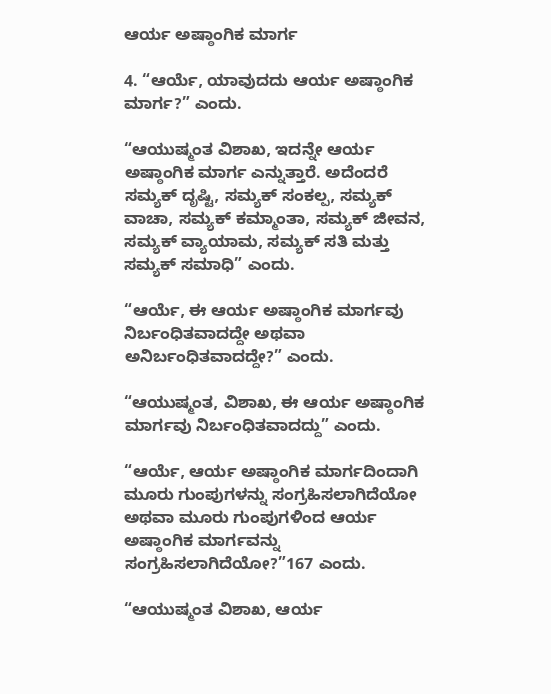ಆರ್ಯ ಅಷ್ಠಾಂಗಿಕ ಮಾರ್ಗ

4. “ಆರ್ಯೆ, ಯಾವುದದು ಆರ್ಯ ಅಷ್ಠಾಂಗಿಕ ಮಾರ್ಗ?” ಎಂದು.

“ಆಯುಷ್ಮಂತ ವಿಶಾಖ, ಇದನ್ನೇ ಆರ್ಯ ಅಷ್ಠಾಂಗಿಕ ಮಾರ್ಗ ಎನ್ನುತ್ತಾರೆ. ಅದೆಂದರೆ ಸಮ್ಯಕ್ ದೃಷ್ಟಿ, ಸಮ್ಯಕ್ ಸಂಕಲ್ಪ, ಸಮ್ಯಕ್ ವಾಚಾ, ಸಮ್ಯಕ್ ಕಮ್ಮಾಂತಾ, ಸಮ್ಯಕ್ ಜೀವನ, ಸಮ್ಯಕ್ ವ್ಯಾಯಾಮ, ಸಮ್ಯಕ್ ಸತಿ ಮತ್ತು ಸಮ್ಯಕ್ ಸಮಾಧಿ” ಎಂದು.

“ಆರ್ಯೆ, ಈ ಆರ್ಯ ಅಷ್ಠಾಂಗಿಕ ಮಾರ್ಗವು ನಿರ್ಬಂಧಿತವಾದದ್ದೇ ಅಥವಾ ಅನಿರ್ಬಂಧಿತವಾದದ್ದೇ?” ಎಂದು.

“ಆಯುಷ್ಮಂತ, ವಿಶಾಖ, ಈ ಆರ್ಯ ಅಷ್ಠಾಂಗಿಕ ಮಾರ್ಗವು ನಿರ್ಬಂಧಿತವಾದದ್ದು” ಎಂದು.

“ಆರ್ಯೆ, ಆರ್ಯ ಅಷ್ಠಾಂಗಿಕ ಮಾರ್ಗದಿಂದಾಗಿ ಮೂರು ಗುಂಪುಗಳನ್ನು ಸಂಗ್ರಹಿಸಲಾಗಿದೆಯೋ ಅಥವಾ ಮೂರು ಗುಂಪುಗಳಿಂದ ಆರ್ಯ ಅಷ್ಠಾಂಗಿಕ ಮಾರ್ಗವನ್ನು ಸಂಗ್ರಹಿಸಲಾಗಿದೆಯೋ?”167 ಎಂದು.

“ಆಯುಷ್ಮಂತ ವಿಶಾಖ, ಆರ್ಯ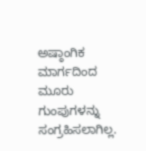ಅಷ್ಠಾಂಗಿಕ ಮಾರ್ಗದಿಂದ ಮೂರು ಗುಂಪುಗಳನ್ನು ಸಂಗ್ರಹಿಸಲಾಗಿಲ್ಲ.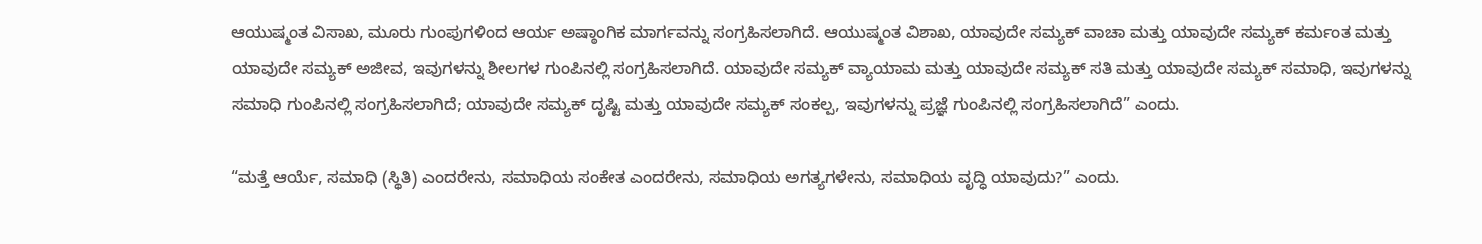ಆಯುಷ್ಮಂತ ವಿಸಾಖ, ಮೂರು ಗುಂಪುಗಳಿಂದ ಆರ್ಯ ಅಷ್ಠಾಂಗಿಕ ಮಾರ್ಗವನ್ನು ಸಂಗ್ರಹಿಸಲಾಗಿದೆ. ಆಯುಷ್ಮಂತ ವಿಶಾಖ, ಯಾವುದೇ ಸಮ್ಯಕ್ ವಾಚಾ ಮತ್ತು ಯಾವುದೇ ಸಮ್ಯಕ್ ಕರ್ಮಂತ ಮತ್ತು ಯಾವುದೇ ಸಮ್ಯಕ್ ಅಜೀವ, ಇವುಗಳನ್ನು ಶೀಲಗಳ ಗುಂಪಿನಲ್ಲಿ ಸಂಗ್ರಹಿಸಲಾಗಿದೆ. ಯಾವುದೇ ಸಮ್ಯಕ್ ವ್ಯಾಯಾಮ ಮತ್ತು ಯಾವುದೇ ಸಮ್ಯಕ್ ಸತಿ ಮತ್ತು ಯಾವುದೇ ಸಮ್ಯಕ್ ಸಮಾಧಿ, ಇವುಗಳನ್ನು ಸಮಾಧಿ ಗುಂಪಿನಲ್ಲಿ ಸಂಗ್ರಹಿಸಲಾಗಿದೆ; ಯಾವುದೇ ಸಮ್ಯಕ್ ದೃಷ್ಟಿ ಮತ್ತು ಯಾವುದೇ ಸಮ್ಯಕ್ ಸಂಕಲ್ಪ, ಇವುಗಳನ್ನು ಪ್ರಜ್ಞೆ ಗುಂಪಿನಲ್ಲಿ ಸಂಗ್ರಹಿಸಲಾಗಿದೆ” ಎಂದು.

“ಮತ್ತೆ ಆರ್ಯೆ, ಸಮಾಧಿ (ಸ್ಥಿತಿ) ಎಂದರೇನು, ಸಮಾಧಿಯ ಸಂಕೇತ ಎಂದರೇನು, ಸಮಾಧಿಯ ಅಗತ್ಯಗಳೇನು, ಸಮಾಧಿಯ ವೃದ್ಧಿ ಯಾವುದು?” ಎಂದು.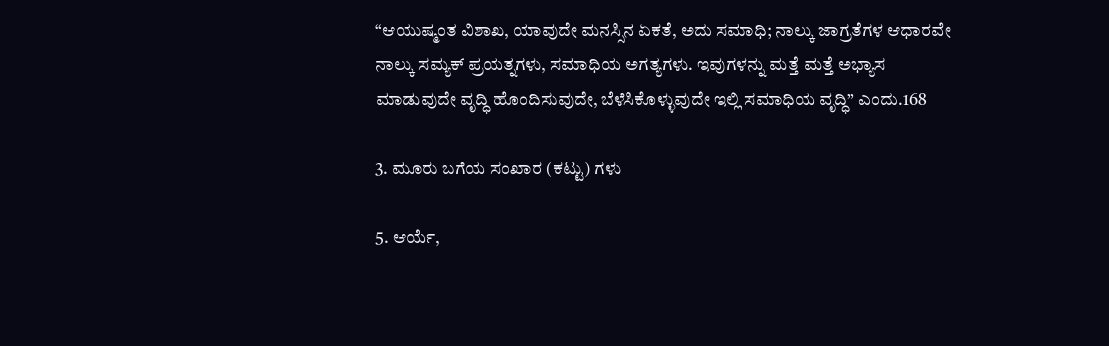“ಆಯುಷ್ಮಂತ ವಿಶಾಖ, ಯಾವುದೇ ಮನಸ್ಸಿನ ಏಕತೆ, ಅದು ಸಮಾಧಿ; ನಾಲ್ಕು ಜಾಗ್ರತೆಗಳ ಆಧಾರವೇ ನಾಲ್ಕು ಸಮ್ಯಕ್ ಪ್ರಯತ್ನಗಳು, ಸಮಾಧಿಯ ಅಗತ್ಯಗಳು. ಇವುಗಳನ್ನು ಮತ್ತೆ ಮತ್ತೆ ಅಭ್ಯಾಸ ಮಾಡುವುದೇ ವೃದ್ಧಿ ಹೊಂದಿಸುವುದೇ, ಬೆಳೆಸಿಕೊಳ್ಳುವುದೇ ಇಲ್ಲಿ ಸಮಾಧಿಯ ವೃದ್ಧಿ” ಎಂದು.168

3. ಮೂರು ಬಗೆಯ ಸಂಖಾರ (ಕಟ್ಟು) ಗಳು

5. ಆರ್ಯೆ,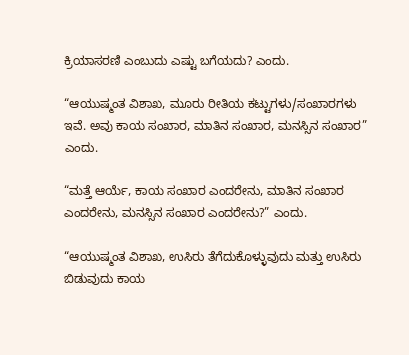ಕ್ರಿಯಾಸರಣಿ ಎಂಬುದು ಎಷ್ಟು ಬಗೆಯದು? ಎಂದು.

“ಆಯುಷ್ಮಂತ ವಿಶಾಖ, ಮೂರು ರೀತಿಯ ಕಟ್ಟುಗಳು/ಸಂಖಾರಗಳು ಇವೆ. ಅವು ಕಾಯ ಸಂಖಾರ, ಮಾತಿನ ಸಂಖಾರ, ಮನಸ್ಸಿನ ಸಂಖಾರ” ಎಂದು.

“ಮತ್ತೆ ಆರ್ಯೆ, ಕಾಯ ಸಂಖಾರ ಎಂದರೇನು, ಮಾತಿನ ಸಂಖಾರ ಎಂದರೇನು, ಮನಸ್ಸಿನ ಸಂಖಾರ ಎಂದರೇನು?” ಎಂದು.

“ಆಯುಷ್ಮಂತ ವಿಶಾಖ, ಉಸಿರು ತೆಗೆದುಕೊಳ್ಳುವುದು ಮತ್ತು ಉಸಿರು ಬಿಡುವುದು ಕಾಯ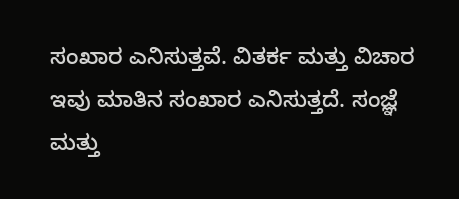ಸಂಖಾರ ಎನಿಸುತ್ತವೆ. ವಿತರ್ಕ ಮತ್ತು ವಿಚಾರ ಇವು ಮಾತಿನ ಸಂಖಾರ ಎನಿಸುತ್ತದೆ. ಸಂಜ್ಞೆ ಮತ್ತು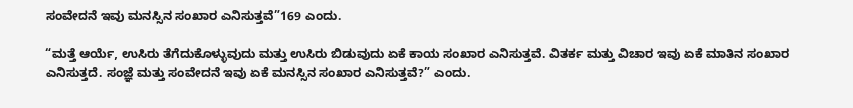ಸಂವೇದನೆ ಇವು ಮನಸ್ಸಿನ ಸಂಖಾರ ಎನಿಸುತ್ತವೆ”169 ಎಂದು.

“ಮತ್ತೆ ಆರ್ಯೆ, ಉಸಿರು ತೆಗೆದುಕೊಳ್ಳುವುದು ಮತ್ತು ಉಸಿರು ಬಿಡುವುದು ಏಕೆ ಕಾಯ ಸಂಖಾರ ಎನಿಸುತ್ತವೆ. ವಿತರ್ಕ ಮತ್ತು ವಿಚಾರ ಇವು ಏಕೆ ಮಾತಿನ ಸಂಖಾರ ಎನಿಸುತ್ತದೆ. ಸಂಜ್ಞೆ ಮತ್ತು ಸಂವೇದನೆ ಇವು ಏಕೆ ಮನಸ್ಸಿನ ಸಂಖಾರ ಎನಿಸುತ್ತವೆ?” ಎಂದು.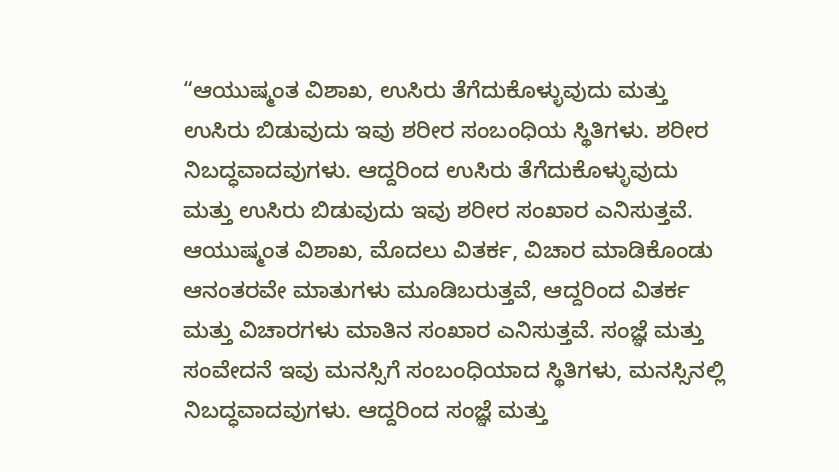“ಆಯುಷ್ಮಂತ ವಿಶಾಖ, ಉಸಿರು ತೆಗೆದುಕೊಳ್ಳುವುದು ಮತ್ತು ಉಸಿರು ಬಿಡುವುದು ಇವು ಶರೀರ ಸಂಬಂಧಿಯ ಸ್ಥಿತಿಗಳು. ಶರೀರ ನಿಬದ್ಧವಾದವುಗಳು. ಆದ್ದರಿಂದ ಉಸಿರು ತೆಗೆದುಕೊಳ್ಳುವುದು ಮತ್ತು ಉಸಿರು ಬಿಡುವುದು ಇವು ಶರೀರ ಸಂಖಾರ ಎನಿಸುತ್ತವೆ. ಆಯುಷ್ಮಂತ ವಿಶಾಖ, ಮೊದಲು ವಿತರ್ಕ, ವಿಚಾರ ಮಾಡಿಕೊಂಡು ಆನಂತರವೇ ಮಾತುಗಳು ಮೂಡಿಬರುತ್ತವೆ, ಆದ್ದರಿಂದ ವಿತರ್ಕ ಮತ್ತು ವಿಚಾರಗಳು ಮಾತಿನ ಸಂಖಾರ ಎನಿಸುತ್ತವೆ. ಸಂಜ್ಞೆ ಮತ್ತು ಸಂವೇದನೆ ಇವು ಮನಸ್ಸಿಗೆ ಸಂಬಂಧಿಯಾದ ಸ್ಥಿತಿಗಳು, ಮನಸ್ಸಿನಲ್ಲಿ ನಿಬದ್ಧವಾದವುಗಳು. ಆದ್ದರಿಂದ ಸಂಜ್ಞೆ ಮತ್ತು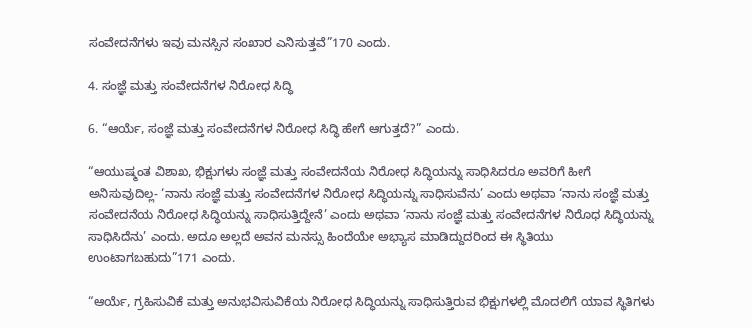ಸಂವೇದನೆಗಳು ಇವು ಮನಸ್ಸಿನ ಸಂಖಾರ ಎನಿಸುತ್ತವೆ”170 ಎಂದು.

4. ಸಂಜ್ಞೆ ಮತ್ತು ಸಂವೇದನೆಗಳ ನಿರೋಧ ಸಿದ್ಧಿ

6. “ಆರ್ಯೆ, ಸಂಜ್ಞೆ ಮತ್ತು ಸಂವೇದನೆಗಳ ನಿರೋಧ ಸಿದ್ಧಿ ಹೇಗೆ ಆಗುತ್ತದೆ?” ಎಂದು.

“ಆಯುಷ್ಮಂತ ವಿಶಾಖ, ಭಿಕ್ಷುಗಳು ಸಂಜ್ಞೆ ಮತ್ತು ಸಂವೇದನೆಯ ನಿರೋಧ ಸಿದ್ಧಿಯನ್ನು ಸಾಧಿಸಿದರೂ ಅವರಿಗೆ ಹೀಗೆ ಅನಿಸುವುದಿಲ್ಲ- ‘ನಾನು ಸಂಜ್ಞೆ ಮತ್ತು ಸಂವೇದನೆಗಳ ನಿರೋಧ ಸಿದ್ಧಿಯನ್ನು ಸಾಧಿಸುವೆನು’ ಎಂದು ಅಥವಾ ‘ನಾನು ಸಂಜ್ಞೆ ಮತ್ತು ಸಂವೇದನೆಯ ನಿರೋಧ ಸಿದ್ಧಿಯನ್ನು ಸಾಧಿಸುತ್ತಿದ್ದೇನೆ’ ಎಂದು ಅಥವಾ ‘ನಾನು ಸಂಜ್ಞೆ ಮತ್ತು ಸಂವೇದನೆಗಳ ನಿರೊಧ ಸಿದ್ಧಿಯನ್ನು ಸಾಧಿಸಿದೆನು’ ಎಂದು. ಅದೂ ಅಲ್ಲದೆ ಅವನ ಮನಸ್ಸು ಹಿಂದೆಯೇ ಅಭ್ಯಾಸ ಮಾಡಿದ್ದುದರಿಂದ ಈ ಸ್ಥಿತಿಯು ಉಂಟಾಗಬಹುದು”171 ಎಂದು.

“ಆರ್ಯೆ, ಗ್ರಹಿಸುವಿಕೆ ಮತ್ತು ಅನುಭವಿಸುವಿಕೆಯ ನಿರೋಧ ಸಿದ್ಧಿಯನ್ನು ಸಾಧಿಸುತ್ತಿರುವ ಭಿಕ್ಷುಗಳಲ್ಲಿ ಮೊದಲಿಗೆ ಯಾವ ಸ್ಥಿತಿಗಳು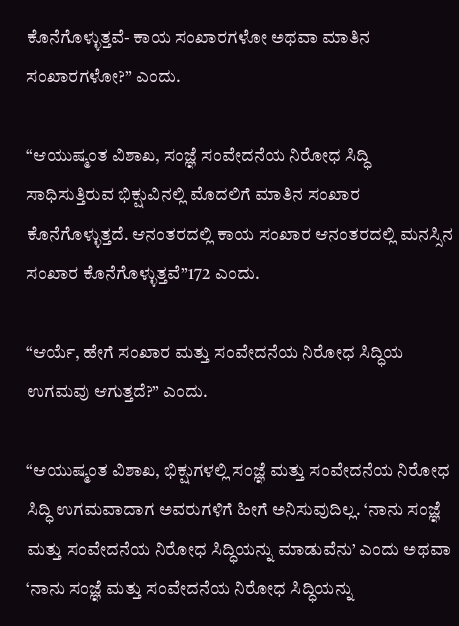ಕೊನೆಗೊಳ್ಳುತ್ತವೆ- ಕಾಯ ಸಂಖಾರಗಳೋ ಅಥವಾ ಮಾತಿನ ಸಂಖಾರಗಳೋ?” ಎಂದು.

“ಆಯುಷ್ಮಂತ ವಿಶಾಖ, ಸಂಜ್ಞೆ ಸಂವೇದನೆಯ ನಿರೋಧ ಸಿದ್ಧಿ ಸಾಧಿಸುತ್ತಿರುವ ಭಿಕ್ಷುವಿನಲ್ಲಿ ಮೊದಲಿಗೆ ಮಾತಿನ ಸಂಖಾರ ಕೊನೆಗೊಳ್ಳುತ್ತದೆ. ಆನಂತರದಲ್ಲಿ ಕಾಯ ಸಂಖಾರ ಆನಂತರದಲ್ಲಿ ಮನಸ್ಸಿನ ಸಂಖಾರ ಕೊನೆಗೊಳ್ಳುತ್ತವೆ”172 ಎಂದು.

“ಆರ್ಯೆ, ಹೇಗೆ ಸಂಖಾರ ಮತ್ತು ಸಂವೇದನೆಯ ನಿರೋಧ ಸಿದ್ಧಿಯ ಉಗಮವು ಆಗುತ್ತದೆ?” ಎಂದು.

“ಆಯುಷ್ಮಂತ ವಿಶಾಖ, ಭಿಕ್ಷುಗಳಲ್ಲಿ ಸಂಜ್ಞೆ ಮತ್ತು ಸಂವೇದನೆಯ ನಿರೋಧ ಸಿದ್ಧಿ ಉಗಮವಾದಾಗ ಅವರುಗಳಿಗೆ ಹೀಗೆ ಅನಿಸುವುದಿಲ್ಲ. ‘ನಾನು ಸಂಜ್ಞೆ ಮತ್ತು ಸಂವೇದನೆಯ ನಿರೋಧ ಸಿದ್ಧಿಯನ್ನು ಮಾಡುವೆನು’ ಎಂದು ಅಥವಾ ‘ನಾನು ಸಂಜ್ಞೆ ಮತ್ತು ಸಂವೇದನೆಯ ನಿರೋಧ ಸಿದ್ಧಿಯನ್ನು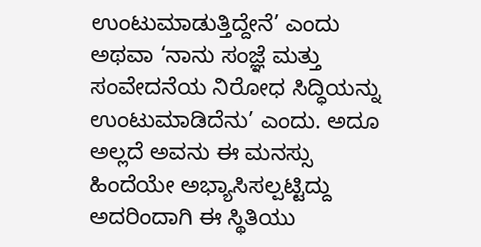ಉಂಟುಮಾಡುತ್ತಿದ್ದೇನೆ’ ಎಂದು ಅಥವಾ ‘ನಾನು ಸಂಜ್ಞೆ ಮತ್ತು ಸಂವೇದನೆಯ ನಿರೋಧ ಸಿದ್ಧಿಯನ್ನು ಉಂಟುಮಾಡಿದೆನು’ ಎಂದು. ಅದೂ ಅಲ್ಲದೆ ಅವನು ಈ ಮನಸ್ಸು ಹಿಂದೆಯೇ ಅಭ್ಯಾಸಿಸಲ್ಪಟ್ಟಿದ್ದು ಅದರಿಂದಾಗಿ ಈ ಸ್ಥಿತಿಯು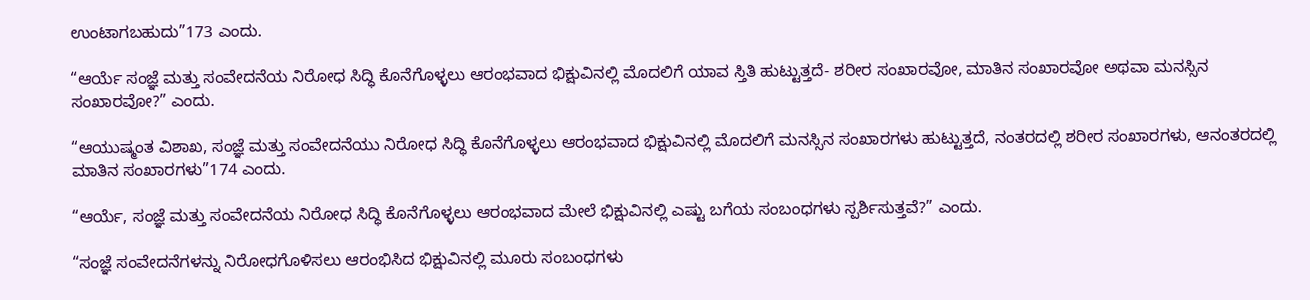ಉಂಟಾಗಬಹುದು”173 ಎಂದು.

“ಆರ್ಯೆ ಸಂಜ್ಞೆ ಮತ್ತು ಸಂವೇದನೆಯ ನಿರೋಧ ಸಿದ್ಧಿ ಕೊನೆಗೊಳ್ಳಲು ಆರಂಭವಾದ ಭಿಕ್ಷುವಿನಲ್ಲಿ ಮೊದಲಿಗೆ ಯಾವ ಸ್ತಿತಿ ಹುಟ್ಟುತ್ತದೆ- ಶರೀರ ಸಂಖಾರವೋ, ಮಾತಿನ ಸಂಖಾರವೋ ಅಥವಾ ಮನಸ್ಸಿನ ಸಂಖಾರವೋ?” ಎಂದು.

“ಆಯುಷ್ಮಂತ ವಿಶಾಖ, ಸಂಜ್ಞೆ ಮತ್ತು ಸಂವೇದನೆಯು ನಿರೋಧ ಸಿದ್ಧಿ ಕೊನೆಗೊಳ್ಳಲು ಆರಂಭವಾದ ಭಿಕ್ಷುವಿನಲ್ಲಿ ಮೊದಲಿಗೆ ಮನಸ್ಸಿನ ಸಂಖಾರಗಳು ಹುಟ್ಟುತ್ತದೆ, ನಂತರದಲ್ಲಿ ಶರೀರ ಸಂಖಾರಗಳು, ಆನಂತರದಲ್ಲಿ ಮಾತಿನ ಸಂಖಾರಗಳು”174 ಎಂದು.

“ಆರ್ಯೆ, ಸಂಜ್ಞೆ ಮತ್ತು ಸಂವೇದನೆಯ ನಿರೋಧ ಸಿದ್ಧಿ ಕೊನೆಗೊಳ್ಳಲು ಆರಂಭವಾದ ಮೇಲೆ ಭಿಕ್ಷುವಿನಲ್ಲಿ ಎಷ್ಟು ಬಗೆಯ ಸಂಬಂಧಗಳು ಸ್ಪರ್ಶಿಸುತ್ತವೆ?” ಎಂದು.

“ಸಂಜ್ಞೆ ಸಂವೇದನೆಗಳನ್ನು ನಿರೋಧಗೊಳಿಸಲು ಆರಂಭಿಸಿದ ಭಿಕ್ಷುವಿನಲ್ಲಿ ಮೂರು ಸಂಬಂಧಗಳು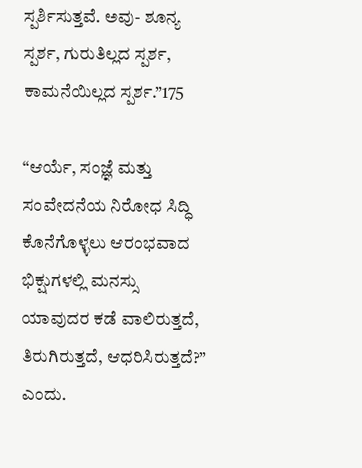ಸ್ಪರ್ಶಿಸುತ್ತವೆ. ಅವು- ಶೂನ್ಯ ಸ್ಪರ್ಶ, ಗುರುತಿಲ್ಲದ ಸ್ಪರ್ಶ, ಕಾಮನೆಯಿಲ್ಲದ ಸ್ಪರ್ಶ.”175

“ಆರ್ಯೆ, ಸಂಜ್ಞೆ ಮತ್ತು ಸಂವೇದನೆಯ ನಿರೋಧ ಸಿದ್ಧಿ ಕೊನೆಗೊಳ್ಳಲು ಆರಂಭವಾದ ಭಿಕ್ಷುಗಳಲ್ಲಿ ಮನಸ್ಸು ಯಾವುದರ ಕಡೆ ವಾಲಿರುತ್ತದೆ, ತಿರುಗಿರುತ್ತದೆ, ಆಧರಿಸಿರುತ್ತದೆ?” ಎಂದು.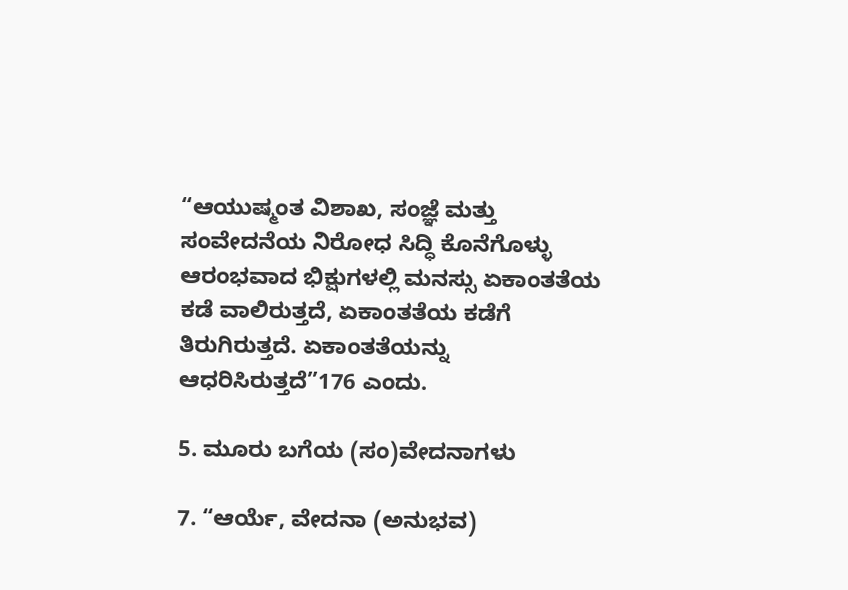“ಆಯುಷ್ಮಂತ ವಿಶಾಖ, ಸಂಜ್ಞೆ ಮತ್ತು ಸಂವೇದನೆಯ ನಿರೋಧ ಸಿದ್ಧಿ ಕೊನೆಗೊಳ್ಳು ಆರಂಭವಾದ ಭಿಕ್ಷುಗಳಲ್ಲಿ ಮನಸ್ಸು ಏಕಾಂತತೆಯ ಕಡೆ ವಾಲಿರುತ್ತದೆ, ಏಕಾಂತತೆಯ ಕಡೆಗೆ ತಿರುಗಿರುತ್ತದೆ. ಏಕಾಂತತೆಯನ್ನು ಆಧರಿಸಿರುತ್ತದೆ”176 ಎಂದು.

5. ಮೂರು ಬಗೆಯ (ಸಂ)ವೇದನಾಗಳು

7. “ಆರ್ಯೆ, ವೇದನಾ (ಅನುಭವ)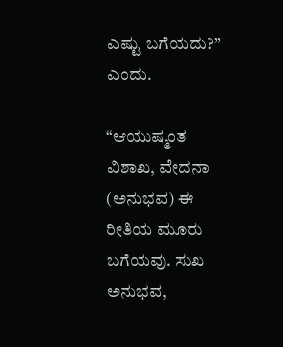ಎಷ್ಟು ಬಗೆಯದು?” ಎಂದು.

“ಆಯುಷ್ಮಂತ ವಿಶಾಖ, ವೇದನಾ (ಅನುಭವ) ಈ ರೀತಿಯ ಮೂರು ಬಗೆಯವು. ಸುಖ ಅನುಭವ,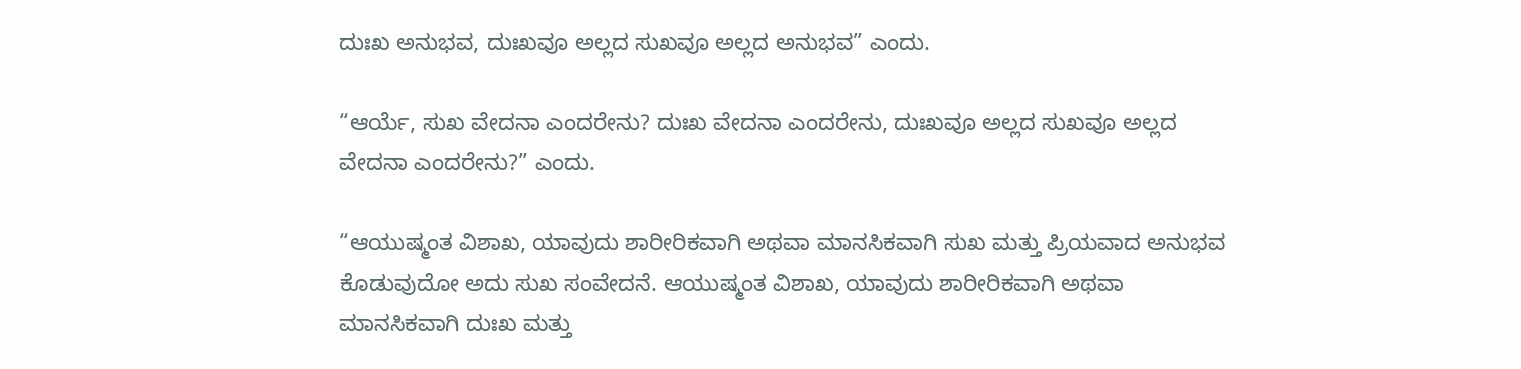ದುಃಖ ಅನುಭವ, ದುಃಖವೂ ಅಲ್ಲದ ಸುಖವೂ ಅಲ್ಲದ ಅನುಭವ” ಎಂದು.

“ಆರ್ಯೆ, ಸುಖ ವೇದನಾ ಎಂದರೇನು? ದುಃಖ ವೇದನಾ ಎಂದರೇನು, ದುಃಖವೂ ಅಲ್ಲದ ಸುಖವೂ ಅಲ್ಲದ ವೇದನಾ ಎಂದರೇನು?” ಎಂದು.

“ಆಯುಷ್ಮಂತ ವಿಶಾಖ, ಯಾವುದು ಶಾರೀರಿಕವಾಗಿ ಅಥವಾ ಮಾನಸಿಕವಾಗಿ ಸುಖ ಮತ್ತು ಪ್ರಿಯವಾದ ಅನುಭವ ಕೊಡುವುದೋ ಅದು ಸುಖ ಸಂವೇದನೆ. ಆಯುಷ್ಮಂತ ವಿಶಾಖ, ಯಾವುದು ಶಾರೀರಿಕವಾಗಿ ಅಥವಾ ಮಾನಸಿಕವಾಗಿ ದುಃಖ ಮತ್ತು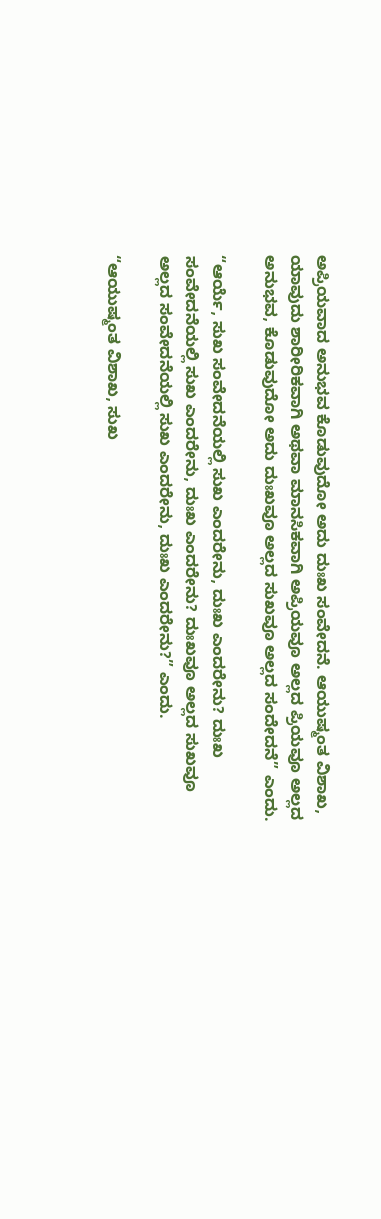ಅಪ್ರಿಯವಾದ ಅನುಭವ ಕೊಡುವುದೋ ಅದು ದುಃಖ ಸಂವೇದನೆ. ಆಯುಷ್ಮಂತ ವಿಶಾಖ, ಯಾವುದು ಶಾರೀರಿಕವಾಗಿ ಅಥವಾ ಮಾನಸಿಕವಾಗಿ ಅಪ್ರಿಯವೂ ಅಲ್ಲದ ಪ್ರಿಯವೂ ಅಲ್ಲದ ಅನುಭವ, ಕೊಡುವುದೋ ಅದು ದುಃಖವೂ ಅಲ್ಲದ ಸುಖವೂ ಅಲ್ಲದ ಸಂದೇದನೆ” ಎಂದು.

“ಆರ್ಯೆ, ಸುಖ ಸಂವೇದನೆಯಲ್ಲಿ ಸುಖ ಎಂದರೇನು, ದುಃಖ ಎಂದರೇನು? ದುಃಖ ಸಂವೇದನೆಯಲ್ಲಿ ಸುಖ ಎಂದರೇನು, ದುಃಖ ಎಂದರೇನು? ದುಃಖವೂ ಅಲ್ಲದ ಸುಖವೂ ಅಲ್ಲದ ಸಂವೇದನೆಯಲ್ಲಿ ಸುಖ ಎಂದರೇನು, ದುಃಖ ಎಂದರೇನು?” ಎಂದು.

“ಆಯುಷ್ಮಂತ ವಿಶಾಖ, ಸುಖ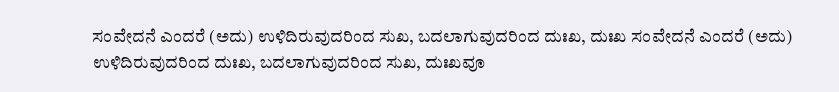ಸಂವೇದನೆ ಎಂದರೆ (ಅದು) ಉಳಿದಿರುವುದರಿಂದ ಸುಖ, ಬದಲಾಗುವುದರಿಂದ ದುಃಖ, ದುಃಖ ಸಂವೇದನೆ ಎಂದರೆ (ಅದು) ಉಳಿದಿರುವುದರಿಂದ ದುಃಖ, ಬದಲಾಗುವುದರಿಂದ ಸುಖ, ದುಃಖವೂ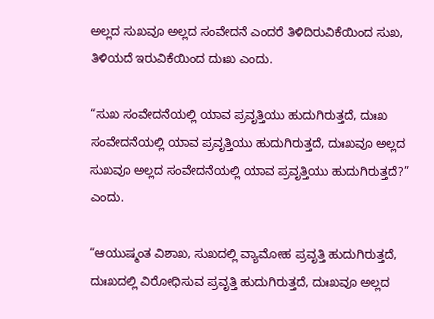ಅಲ್ಲದ ಸುಖವೂ ಅಲ್ಲದ ಸಂವೇದನೆ ಎಂದರೆ ತಿಳಿದಿರುವಿಕೆಯಿಂದ ಸುಖ, ತಿಳಿಯದೆ ಇರುವಿಕೆಯಿಂದ ದುಃಖ ಎಂದು.

“ಸುಖ ಸಂವೇದನೆಯಲ್ಲಿ ಯಾವ ಪ್ರವೃತ್ತಿಯು ಹುದುಗಿರುತ್ತದೆ, ದುಃಖ ಸಂವೇದನೆಯಲ್ಲಿ ಯಾವ ಪ್ರವೃತ್ತಿಯು ಹುದುಗಿರುತ್ತದೆ, ದುಃಖವೂ ಅಲ್ಲದ ಸುಖವೂ ಅಲ್ಲದ ಸಂವೇದನೆಯಲ್ಲಿ ಯಾವ ಪ್ರವೃತ್ತಿಯು ಹುದುಗಿರುತ್ತದೆ?” ಎಂದು.

“ಆಯುಷ್ಮಂತ ವಿಶಾಖ, ಸುಖದಲ್ಲಿ ವ್ಯಾಮೋಹ ಪ್ರವೃತ್ತಿ ಹುದುಗಿರುತ್ತದೆ, ದುಃಖದಲ್ಲಿ ವಿರೋಧಿಸುವ ಪ್ರವೃತ್ತಿ ಹುದುಗಿರುತ್ತದೆ, ದುಃಖವೂ ಅಲ್ಲದ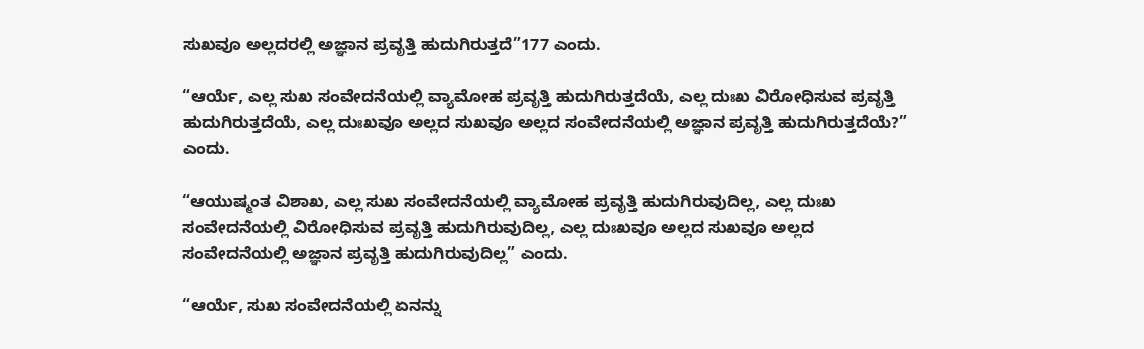ಸುಖವೂ ಅಲ್ಲದರಲ್ಲಿ ಅಜ್ಞಾನ ಪ್ರವೃತ್ತಿ ಹುದುಗಿರುತ್ತದೆ”177 ಎಂದು.

“ಆರ್ಯೆ, ಎಲ್ಲ ಸುಖ ಸಂವೇದನೆಯಲ್ಲಿ ವ್ಯಾಮೋಹ ಪ್ರವೃತ್ತಿ ಹುದುಗಿರುತ್ತದೆಯೆ, ಎಲ್ಲ ದುಃಖ ವಿರೋಧಿಸುವ ಪ್ರವೃತ್ತಿ ಹುದುಗಿರುತ್ತದೆಯೆ, ಎಲ್ಲ ದುಃಖವೂ ಅಲ್ಲದ ಸುಖವೂ ಅಲ್ಲದ ಸಂವೇದನೆಯಲ್ಲಿ ಅಜ್ಞಾನ ಪ್ರವೃತ್ತಿ ಹುದುಗಿರುತ್ತದೆಯೆ?” ಎಂದು.

“ಆಯುಷ್ಮಂತ ವಿಶಾಖ, ಎಲ್ಲ ಸುಖ ಸಂವೇದನೆಯಲ್ಲಿ ವ್ಯಾಮೋಹ ಪ್ರವೃತ್ತಿ ಹುದುಗಿರುವುದಿಲ್ಲ, ಎಲ್ಲ ದುಃಖ ಸಂವೇದನೆಯಲ್ಲಿ ವಿರೋಧಿಸುವ ಪ್ರವೃತ್ತಿ ಹುದುಗಿರುವುದಿಲ್ಲ, ಎಲ್ಲ ದುಃಖವೂ ಅಲ್ಲದ ಸುಖವೂ ಅಲ್ಲದ ಸಂವೇದನೆಯಲ್ಲಿ ಅಜ್ಞಾನ ಪ್ರವೃತ್ತಿ ಹುದುಗಿರುವುದಿಲ್ಲ” ಎಂದು.

“ಆರ್ಯೆ, ಸುಖ ಸಂವೇದನೆಯಲ್ಲಿ ಏನನ್ನು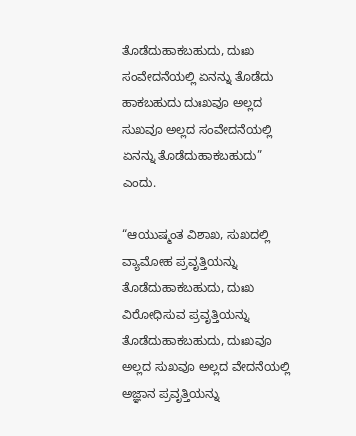ತೊಡೆದುಹಾಕಬಹುದು, ದುಃಖ ಸಂವೇದನೆಯಲ್ಲಿ ಏನನ್ನು ತೊಡೆದು ಹಾಕಬಹುದು ದುಃಖವೂ ಅಲ್ಲದ ಸುಖವೂ ಅಲ್ಲದ ಸಂವೇದನೆಯಲ್ಲಿ ಏನನ್ನು ತೊಡೆದುಹಾಕಬಹುದು” ಎಂದು.

“ಆಯುಷ್ಮಂತ ವಿಶಾಖ, ಸುಖದಲ್ಲಿ ವ್ಯಾಮೋಹ ಪ್ರವೃತ್ತಿಯನ್ನು ತೊಡೆದುಹಾಕಬಹುದು, ದುಃಖ ವಿರೋಧಿಸುವ ಪ್ರವೃತ್ತಿಯನ್ನು ತೊಡೆದುಹಾಕಬಹುದು, ದುಃಖವೂ ಅಲ್ಲದ ಸುಖವೂ ಅಲ್ಲದ ವೇದನೆಯಲ್ಲಿ ಅಜ್ಞಾನ ಪ್ರವೃತ್ತಿಯನ್ನು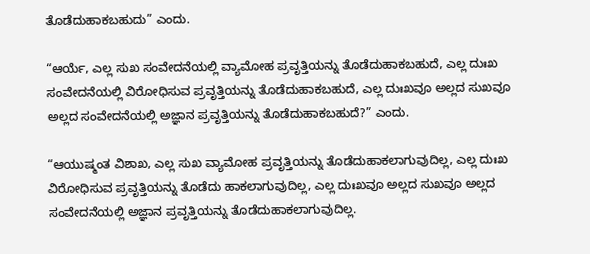ತೊಡೆದುಹಾಕಬಹುದು” ಎಂದು.

“ಆರ್ಯೆ, ಎಲ್ಲ ಸುಖ ಸಂವೇದನೆಯಲ್ಲಿ ವ್ಯಾಮೋಹ ಪ್ರವೃತ್ತಿಯನ್ನು ತೊಡೆದುಹಾಕಬಹುದೆ, ಎಲ್ಲ ದುಃಖ ಸಂವೇದನೆಯಲ್ಲಿ ವಿರೋಧಿಸುವ ಪ್ರವೃತ್ತಿಯನ್ನು ತೊಡೆದುಹಾಕಬಹುದೆ, ಎಲ್ಲ ದುಃಖವೂ ಅಲ್ಲದ ಸುಖವೂ ಅಲ್ಲದ ಸಂವೇದನೆಯಲ್ಲಿ ಅಜ್ಞಾನ ಪ್ರವೃತ್ತಿಯನ್ನು ತೊಡೆದುಹಾಕಬಹುದೆ?” ಎಂದು.

“ಆಯುಷ್ಮಂತ ವಿಶಾಖ, ಎಲ್ಲ ಸುಖ ವ್ಯಾಮೋಹ ಪ್ರವೃತ್ತಿಯನ್ನು ತೊಡೆದುಹಾಕಲಾಗುವುದಿಲ್ಲ, ಎಲ್ಲ ದುಃಖ ವಿರೋಧಿಸುವ ಪ್ರವೃತ್ತಿಯನ್ನು ತೊಡೆದು ಹಾಕಲಾಗುವುದಿಲ್ಲ, ಎಲ್ಲ ದುಃಖವೂ ಅಲ್ಲದ ಸುಖವೂ ಅಲ್ಲದ ಸಂವೇದನೆಯಲ್ಲಿ ಅಜ್ಞಾನ ಪ್ರವೃತ್ತಿಯನ್ನು ತೊಡೆದುಹಾಕಲಾಗುವುದಿಲ್ಲ.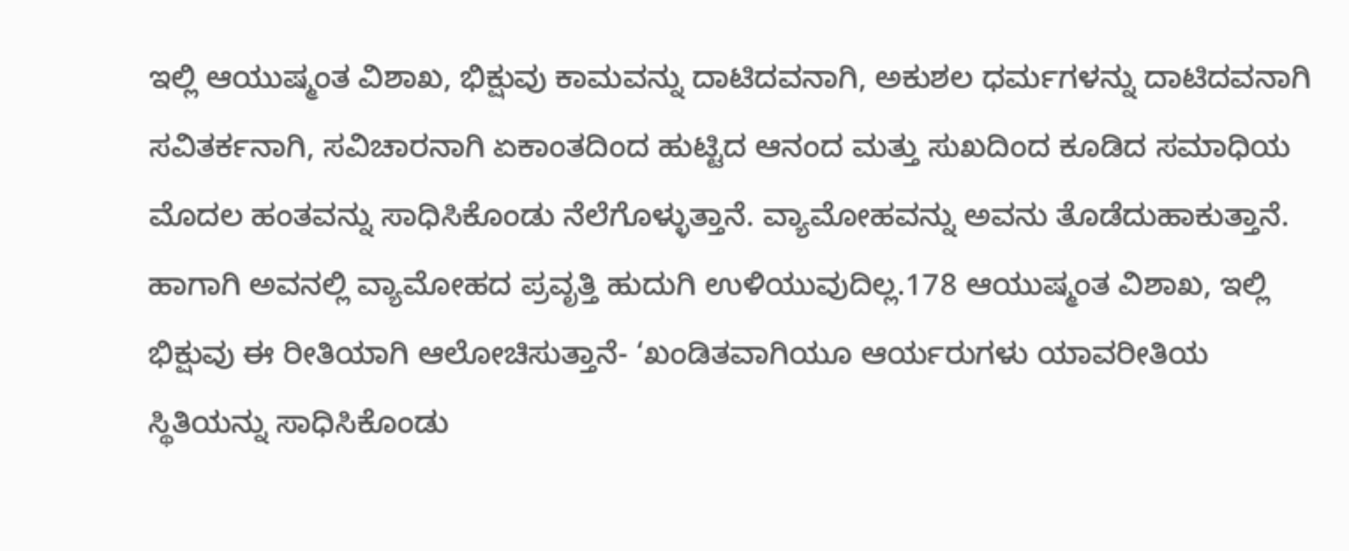ಇಲ್ಲಿ ಆಯುಷ್ಮಂತ ವಿಶಾಖ, ಭಿಕ್ಷುವು ಕಾಮವನ್ನು ದಾಟಿದವನಾಗಿ, ಅಕುಶಲ ಧರ್ಮಗಳನ್ನು ದಾಟಿದವನಾಗಿ ಸವಿತರ್ಕನಾಗಿ, ಸವಿಚಾರನಾಗಿ ಏಕಾಂತದಿಂದ ಹುಟ್ಟಿದ ಆನಂದ ಮತ್ತು ಸುಖದಿಂದ ಕೂಡಿದ ಸಮಾಧಿಯ ಮೊದಲ ಹಂತವನ್ನು ಸಾಧಿಸಿಕೊಂಡು ನೆಲೆಗೊಳ್ಳುತ್ತಾನೆ. ವ್ಯಾಮೋಹವನ್ನು ಅವನು ತೊಡೆದುಹಾಕುತ್ತಾನೆ. ಹಾಗಾಗಿ ಅವನಲ್ಲಿ ವ್ಯಾಮೋಹದ ಪ್ರವೃತ್ತಿ ಹುದುಗಿ ಉಳಿಯುವುದಿಲ್ಲ.178 ಆಯುಷ್ಮಂತ ವಿಶಾಖ, ಇಲ್ಲಿ ಭಿಕ್ಷುವು ಈ ರೀತಿಯಾಗಿ ಆಲೋಚಿಸುತ್ತಾನೆ- ‘ಖಂಡಿತವಾಗಿಯೂ ಆರ್ಯರುಗಳು ಯಾವರೀತಿಯ ಸ್ಥಿತಿಯನ್ನು ಸಾಧಿಸಿಕೊಂಡು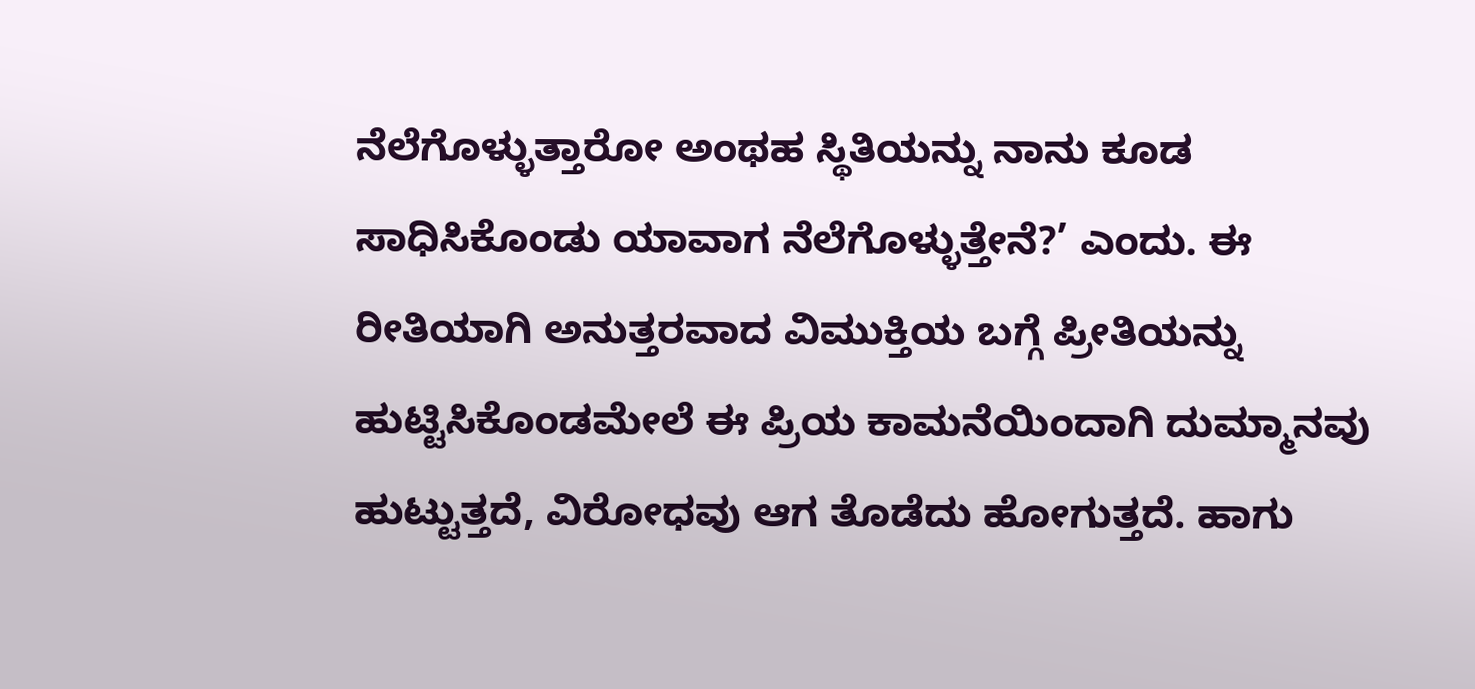ನೆಲೆಗೊಳ್ಳುತ್ತಾರೋ ಅಂಥಹ ಸ್ಥಿತಿಯನ್ನು ನಾನು ಕೂಡ ಸಾಧಿಸಿಕೊಂಡು ಯಾವಾಗ ನೆಲೆಗೊಳ್ಳುತ್ತೇನೆ?’ ಎಂದು. ಈ ರೀತಿಯಾಗಿ ಅನುತ್ತರವಾದ ವಿಮುಕ್ತಿಯ ಬಗ್ಗೆ ಪ್ರೀತಿಯನ್ನು ಹುಟ್ಟಿಸಿಕೊಂಡಮೇಲೆ ಈ ಪ್ರಿಯ ಕಾಮನೆಯಿಂದಾಗಿ ದುಮ್ಮಾನವು ಹುಟ್ಟುತ್ತದೆ, ವಿರೋಧವು ಆಗ ತೊಡೆದು ಹೋಗುತ್ತದೆ. ಹಾಗು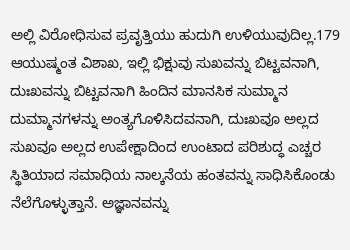ಅಲ್ಲಿ ವಿರೋಧಿಸುವ ಪ್ರವೃತ್ತಿಯು ಹುದುಗಿ ಉಳಿಯುವುದಿಲ್ಲ.179 ಆಯುಷ್ಮಂತ ವಿಶಾಖ, ಇಲ್ಲಿ ಭಿಕ್ಷುವು ಸುಖವನ್ನು ಬಿಟ್ಟವನಾಗಿ, ದುಃಖವನ್ನು ಬಿಟ್ಟವನಾಗಿ ಹಿಂದಿನ ಮಾನಸಿಕ ಸುಮ್ಮಾನ ದುಮ್ಮಾನಗಳನ್ನು ಅಂತ್ಯಗೊಳಿಸಿದವನಾಗಿ, ದುಃಖವೂ ಅಲ್ಲದ ಸುಖವೂ ಅಲ್ಲದ ಉಪೇಕ್ಷಾದಿಂದ ಉಂಟಾದ ಪರಿಶುದ್ಧ ಎಚ್ಚರ ಸ್ಥಿತಿಯಾದ ಸಮಾಧಿಯ ನಾಲ್ಕನೆಯ ಹಂತವನ್ನು ಸಾಧಿಸಿಕೊಂಡು ನೆಲೆಗೊಳ್ಳುತ್ತಾನೆ. ಅಜ್ಞಾನವನ್ನು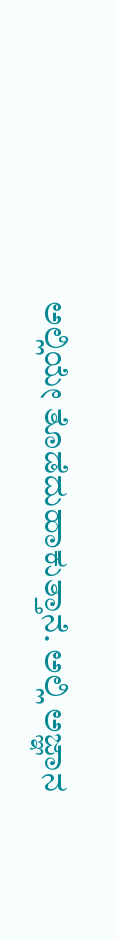ಅಲ್ಲಿಯೇ ತೊಡೆದುಹಾಕುತ್ತಾನೆ. ಅಲ್ಲಿ ಅಜ್ಞಾನ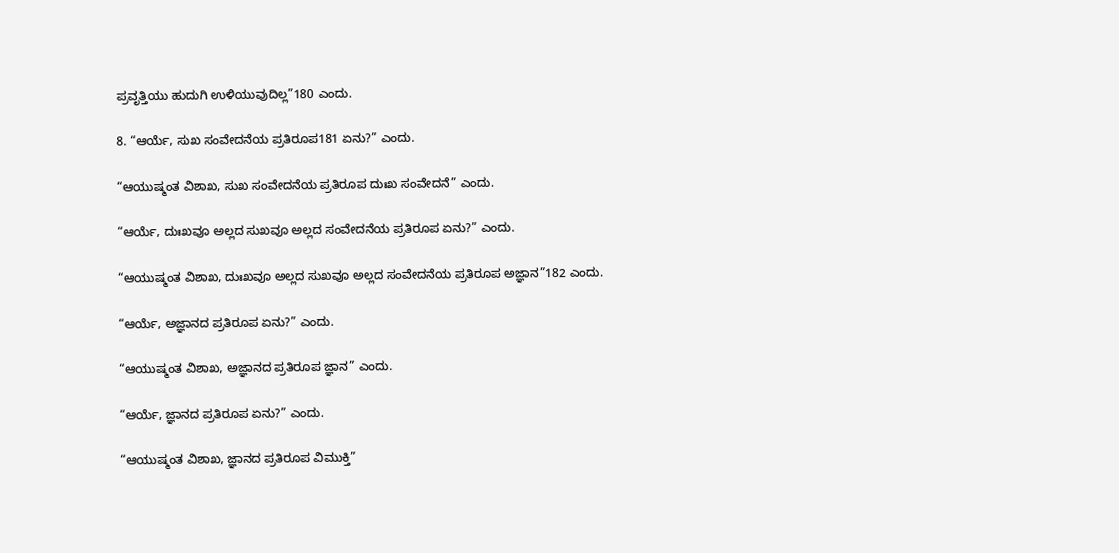ಪ್ರವೃತ್ತಿಯು ಹುದುಗಿ ಉಳಿಯುವುದಿಲ್ಲ”180 ಎಂದು.

8. “ಆರ್ಯೆ, ಸುಖ ಸಂವೇದನೆಯ ಪ್ರತಿರೂಪ181 ಏನು?” ಎಂದು.

“ಆಯುಷ್ಮಂತ ವಿಶಾಖ, ಸುಖ ಸಂವೇದನೆಯ ಪ್ರತಿರೂಪ ದುಃಖ ಸಂವೇದನೆ” ಎಂದು.

“ಆರ್ಯೆ, ದುಃಖವೂ ಅಲ್ಲದ ಸುಖವೂ ಅಲ್ಲದ ಸಂವೇದನೆಯ ಪ್ರತಿರೂಪ ಏನು?” ಎಂದು.

“ಆಯುಷ್ಮಂತ ವಿಶಾಖ, ದುಃಖವೂ ಅಲ್ಲದ ಸುಖವೂ ಅಲ್ಲದ ಸಂವೇದನೆಯ ಪ್ರತಿರೂಪ ಅಜ್ಞಾನ”182 ಎಂದು.

“ಆರ್ಯೆ, ಅಜ್ಞಾನದ ಪ್ರತಿರೂಪ ಏನು?” ಎಂದು.

“ಆಯುಷ್ಮಂತ ವಿಶಾಖ, ಅಜ್ಞಾನದ ಪ್ರತಿರೂಪ ಜ್ಞಾನ” ಎಂದು.

“ಆರ್ಯೆ, ಜ್ಞಾನದ ಪ್ರತಿರೂಪ ಏನು?” ಎಂದು.

“ಆಯುಷ್ಮಂತ ವಿಶಾಖ, ಜ್ಞಾನದ ಪ್ರತಿರೂಪ ವಿಮುಕ್ತಿ”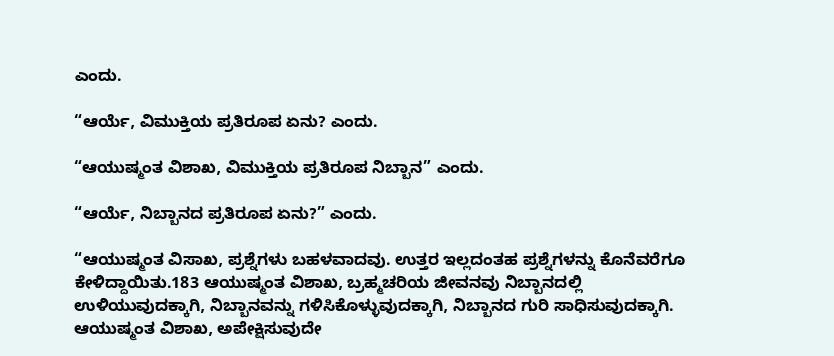ಎಂದು.

“ಆರ್ಯೆ, ವಿಮುಕ್ತಿಯ ಪ್ರತಿರೂಪ ಏನು? ಎಂದು.

“ಆಯುಷ್ಮಂತ ವಿಶಾಖ, ವಿಮುಕ್ತಿಯ ಪ್ರತಿರೂಪ ನಿಬ್ಬಾನ” ಎಂದು.

“ಆರ್ಯೆ, ನಿಬ್ಬಾನದ ಪ್ರತಿರೂಪ ಏನು?” ಎಂದು.

“ಆಯುಷ್ಮಂತ ವಿಸಾಖ, ಪ್ರಶ್ನೆಗಳು ಬಹಳವಾದವು. ಉತ್ತರ ಇಲ್ಲದಂತಹ ಪ್ರಶ್ನೆಗಳನ್ನು ಕೊನೆವರೆಗೂ ಕೇಳಿದ್ದಾಯಿತು.183 ಆಯುಷ್ಮಂತ ವಿಶಾಖ, ಬ್ರಹ್ಮಚರಿಯ ಜೀವನವು ನಿಬ್ಬಾನದಲ್ಲಿ ಉಳಿಯುವುದಕ್ಕಾಗಿ, ನಿಬ್ಬಾನವನ್ನು ಗಳಿಸಿಕೊಳ್ಳುವುದಕ್ಕಾಗಿ, ನಿಬ್ಬಾನದ ಗುರಿ ಸಾಧಿಸುವುದಕ್ಕಾಗಿ. ಆಯುಷ್ಮಂತ ವಿಶಾಖ, ಅಪೇಕ್ಷಿಸುವುದೇ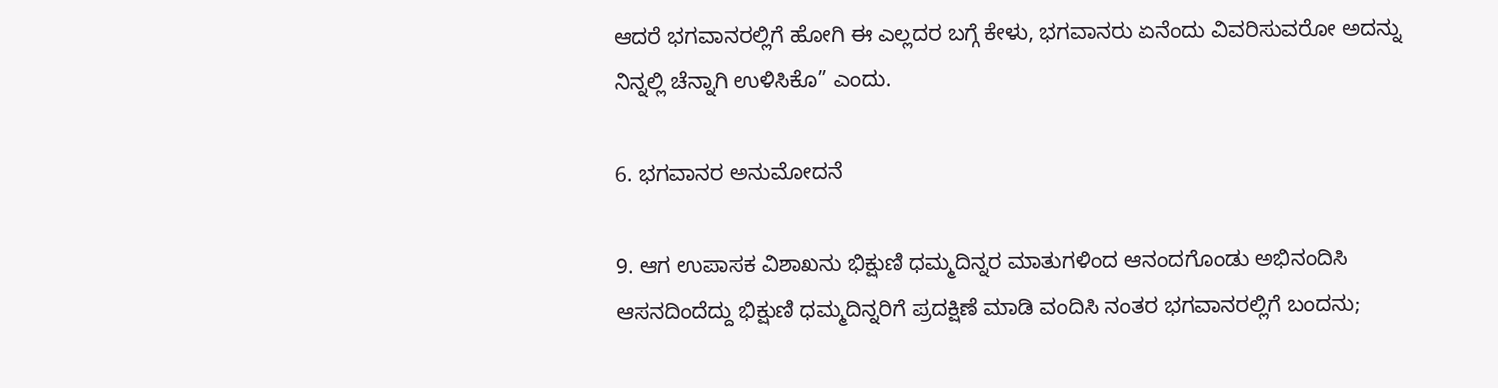ಆದರೆ ಭಗವಾನರಲ್ಲಿಗೆ ಹೋಗಿ ಈ ಎಲ್ಲದರ ಬಗ್ಗೆ ಕೇಳು, ಭಗವಾನರು ಏನೆಂದು ವಿವರಿಸುವರೋ ಅದನ್ನು ನಿನ್ನಲ್ಲಿ ಚೆನ್ನಾಗಿ ಉಳಿಸಿಕೊ” ಎಂದು.

6. ಭಗವಾನರ ಅನುಮೋದನೆ

9. ಆಗ ಉಪಾಸಕ ವಿಶಾಖನು ಭಿಕ್ಷುಣಿ ಧಮ್ಮದಿನ್ನರ ಮಾತುಗಳಿಂದ ಆನಂದಗೊಂಡು ಅಭಿನಂದಿಸಿ ಆಸನದಿಂದೆದ್ದು ಭಿಕ್ಷುಣಿ ಧಮ್ಮದಿನ್ನರಿಗೆ ಪ್ರದಕ್ಷಿಣೆ ಮಾಡಿ ವಂದಿಸಿ ನಂತರ ಭಗವಾನರಲ್ಲಿಗೆ ಬಂದನು;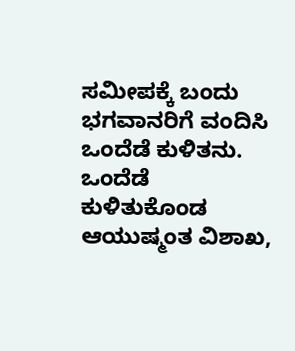ಸಮೀಪಕ್ಕೆ ಬಂದು ಭಗವಾನರಿಗೆ ವಂದಿಸಿ ಒಂದೆಡೆ ಕುಳಿತನು. ಒಂದೆಡೆ ಕುಳಿತುಕೊಂಡ ಆಯುಷ್ಮಂತ ವಿಶಾಖ,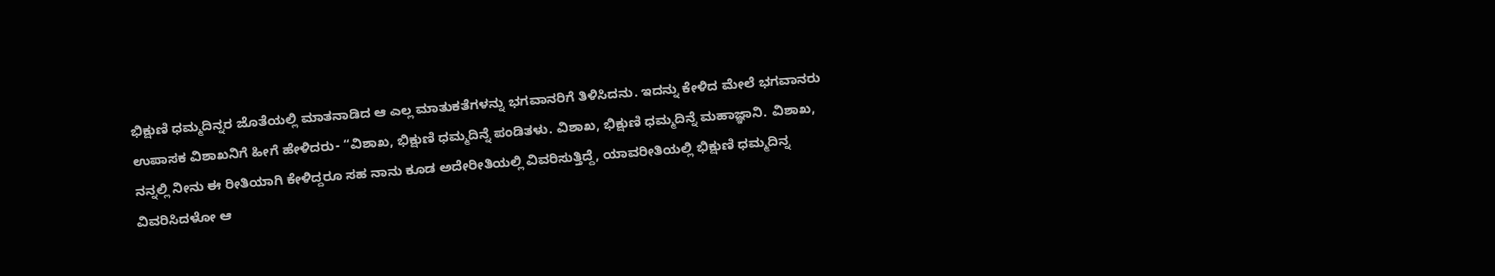ಭಿಕ್ಷುಣಿ ಧಮ್ಮದಿನ್ನರ ಜೊತೆಯಲ್ಲಿ ಮಾತನಾಡಿದ ಆ ಎಲ್ಲ ಮಾತುಕತೆಗಳನ್ನು ಭಗವಾನರಿಗೆ ತಿಳಿಸಿದನು. ಇದನ್ನು ಕೇಳಿದ ಮೇಲೆ ಭಗವಾನರು ಉಪಾಸಕ ವಿಶಾಖನಿಗೆ ಹೀಗೆ ಹೇಳಿದರು- “ವಿಶಾಖ, ಭಿಕ್ಷುಣಿ ಧಮ್ಮದಿನ್ನೆ ಪಂಡಿತಳು. ವಿಶಾಖ, ಭಿಕ್ಷುಣಿ ಧಮ್ಮದಿನ್ನೆ ಮಹಾಜ್ಞಾನಿ. ವಿಶಾಖ, ನನ್ನಲ್ಲಿ ನೀನು ಈ ರೀತಿಯಾಗಿ ಕೇಳಿದ್ದರೂ ಸಹ ನಾನು ಕೂಡ ಅದೇರೀತಿಯಲ್ಲಿ ವಿವರಿಸುತ್ತಿದ್ದೆ, ಯಾವರೀತಿಯಲ್ಲಿ ಭಿಕ್ಷುಣಿ ಧಮ್ಮದಿನ್ನ ವಿವರಿಸಿದಳೋ ಆ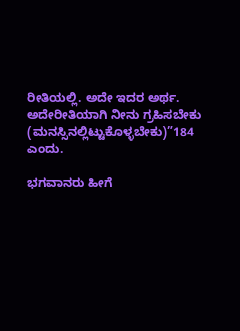ರೀತಿಯಲ್ಲಿ. ಅದೇ ಇದರ ಅರ್ಥ. ಅದೇರೀತಿಯಾಗಿ ನೀನು ಗ್ರಹಿಸಬೇಕು (ಮನಸ್ಸಿನಲ್ಲಿಟ್ಟುಕೊಳ್ಳಬೇಕು)”184 ಎಂದು.

ಭಗವಾನರು ಹೀಗೆ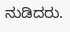ನುಡಿದರು.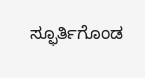ಸ್ಫೂರ್ತಿಗೊಂಡ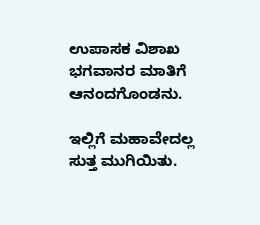ಉಪಾಸಕ ವಿಶಾಖ ಭಗವಾನರ ಮಾತಿಗೆ ಆನಂದಗೊಂಡನು.

ಇಲ್ಲಿಗೆ ಮಹಾವೇದಲ್ಲ ಸುತ್ತ ಮುಗಿಯಿತು.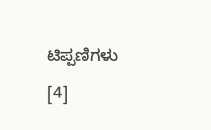ಟಿಪ್ಪಣಿಗಳು [4]